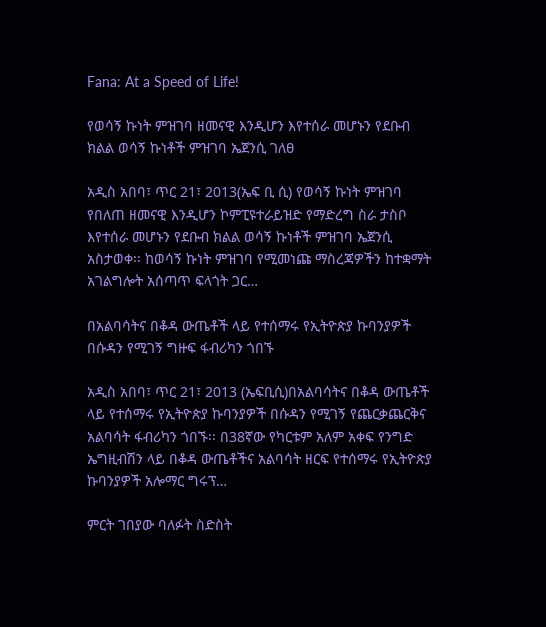Fana: At a Speed of Life!

የወሳኝ ኩነት ምዝገባ ዘመናዊ እንዲሆን እየተሰራ መሆኑን የደቡብ ክልል ወሳኝ ኩነቶች ምዝገባ ኤጀንሲ ገለፀ

አዲስ አበባ፣ ጥር 21፣ 2013(ኤፍ ቢ ሲ) የወሳኝ ኩነት ምዝገባ የበለጠ ዘመናዊ እንዲሆን ኮምፒዩተራይዝድ የማድረግ ስራ ታስቦ እየተሰራ መሆኑን የደቡብ ክልል ወሳኝ ኩነቶች ምዝገባ ኤጀንሲ አስታወቀ፡፡ ከወሳኝ ኩነት ምዝገባ የሚመነጩ ማስረጃዎችን ከተቋማት አገልግሎት አሰጣጥ ፍላጎት ጋር…

በአልባሳትና በቆዳ ውጤቶች ላይ የተሰማሩ የኢትዮጵያ ኩባንያዎች በሱዳን የሚገኝ ግዙፍ ፋብሪካን ጎበኙ

አዲስ አበባ፣ ጥር 21፣ 2013 (ኤፍቢሲ)በአልባሳትና በቆዳ ውጤቶች ላይ የተሰማሩ የኢትዮጵያ ኩባንያዎች በሱዳን የሚገኝ የጨርቃጨርቅና አልባሳት ፋብሪካን ጎበኙ፡፡ በ38ኛው የካርቱም አለም አቀፍ የንግድ ኤግዚብሽን ላይ በቆዳ ውጤቶችና አልባሳት ዘርፍ የተሰማሩ የኢትዮጵያ ኩባንያዎች አሎማር ግሩፕ…

ምርት ገበያው ባለፉት ስድስት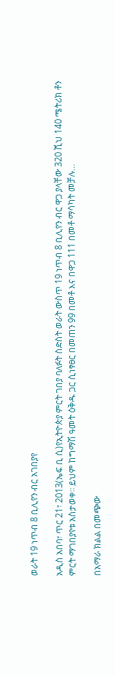ወራት 19 ነጥብ 8 ቢሊየን ብር አገበያየ

አዲስ አበባ፣ ጥር 21፣ 2013(ኤፍ ቢ ሲ)የኢትዮጵያ ምርት ገበያ ባለፉት ስድስት ወራት ውስጥ 19 ነጥብ 8 ቢሊየን ብር ዋጋ ያላቸው 320 ሺህ 140 ሜትሪክ ቶን ምርት ማገበያየቱ አስታወቀ፡፡ ይህም ከግማሽ ዓመት ዕቅዱ ጋር ሲነፃፀር በመጠን 99 በመቶ እና በዋጋ 111 በመቶ ማሳካት መቻሉ…

በአማራ ክልል በመጭው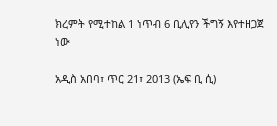ክረምት የሚተከል 1 ነጥብ 6 ቢሊየን ችግኝ እየተዘጋጀ ነው

አዲስ አበባ፣ ጥር 21፣ 2013 (ኤፍ ቢ ሲ)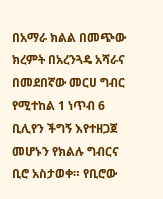በአማራ ክልል በመጭው ክረምት በአረንጓዴ አሻራና በመደበኛው መርሀ ግብር የሚተከል 1 ነጥብ 6 ቢሊየን ችግኝ እየተዘጋጀ መሆኑን የክልሉ ግብርና ቢሮ አስታወቀ። የቢሮው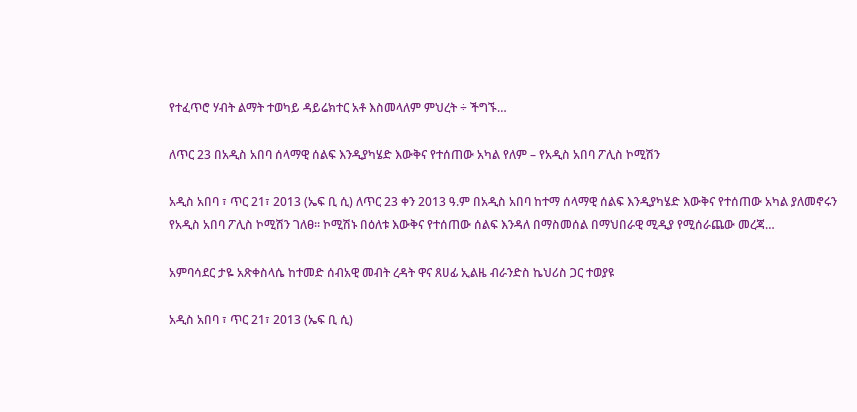የተፈጥሮ ሃብት ልማት ተወካይ ዳይሬክተር አቶ እስመላለም ምህረት ÷ ችግኙ…

ለጥር 23 በአዲስ አበባ ሰላማዊ ሰልፍ እንዲያካሄድ እውቅና የተሰጠው አካል የለም – የአዲስ አበባ ፖሊስ ኮሚሽን

አዲስ አበባ ፣ ጥር 21፣ 2013 (ኤፍ ቢ ሲ) ለጥር 23 ቀን 2013 ዓ.ም በአዲስ አበባ ከተማ ሰላማዊ ሰልፍ እንዲያካሄድ እውቅና የተሰጠው አካል ያለመኖሩን የአዲስ አበባ ፖሊስ ኮሚሽን ገለፀ፡፡ ኮሚሽኑ በዕለቱ እውቅና የተሰጠው ሰልፍ እንዳለ በማስመሰል በማህበራዊ ሚዲያ የሚሰራጨው መረጃ…

አምባሳደር ታዬ አጽቀስላሴ ከተመድ ሰብአዊ መብት ረዳት ዋና ጸሀፊ ኢልዜ ብራንድስ ኬህሪስ ጋር ተወያዩ

አዲስ አበባ ፣ ጥር 21፣ 2013 (ኤፍ ቢ ሲ)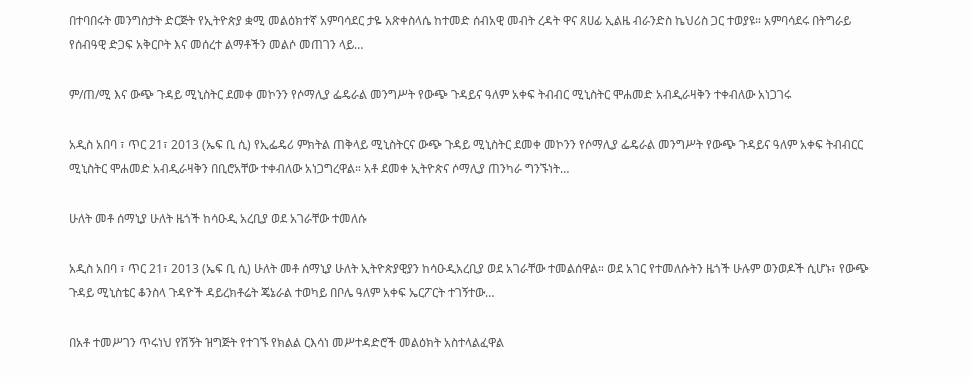በተባበሩት መንግስታት ድርጅት የኢትዮጵያ ቋሚ መልዕክተኛ አምባሳደር ታዬ አጽቀስላሴ ከተመድ ሰብአዊ መብት ረዳት ዋና ጸሀፊ ኢልዜ ብራንድስ ኬህሪስ ጋር ተወያዩ። አምባሳደሩ በትግራይ የሰብዓዊ ድጋፍ አቅርቦት እና መሰረተ ልማቶችን መልሶ መጠገን ላይ…

ም/ጠ/ሚ እና ውጭ ጉዳይ ሚኒስትር ደመቀ መኮንን የሶማሊያ ፌዴራል መንግሥት የውጭ ጉዳይና ዓለም አቀፍ ትብብር ሚኒስትር ሞሐመድ አብዲራዛቅን ተቀብለው አነጋገሩ

አዲስ አበባ ፣ ጥር 21፣ 2013 (ኤፍ ቢ ሲ) የኢፌዴሪ ምክትል ጠቅላይ ሚኒስትርና ውጭ ጉዳይ ሚኒስትር ደመቀ መኮንን የሶማሊያ ፌዴራል መንግሥት የውጭ ጉዳይና ዓለም አቀፍ ትብብርር ሚኒስትር ሞሐመድ አብዲራዛቅን በቢሮአቸው ተቀብለው አነጋግረዋል። አቶ ደመቀ ኢትዮጵና ሶማሊያ ጠንካራ ግንኙነት…

ሁለት መቶ ሰማኒያ ሁለት ዜጎች ከሳዑዲ አረቢያ ወደ አገራቸው ተመለሱ

አዲስ አበባ ፣ ጥር 21፣ 2013 (ኤፍ ቢ ሲ) ሁለት መቶ ሰማኒያ ሁለት ኢትዮጵያዊያን ከሳዑዲአረቢያ ወደ አገራቸው ተመልሰዋል። ወደ አገር የተመለሱትን ዜጎች ሁሉም ወንወዶች ሲሆኑ፣ የውጭ ጉዳይ ሚኒስቴር ቆንስላ ጉዳዮች ዳይረክቶሬት ጄኔራል ተወካይ በቦሌ ዓለም አቀፍ ኤርፖርት ተገኝተው…

በአቶ ተመሥገን ጥሩነህ የሽኝት ዝግጅት የተገኙ የክልል ርእሳነ መሥተዳድሮች መልዕክት አስተላልፈዋል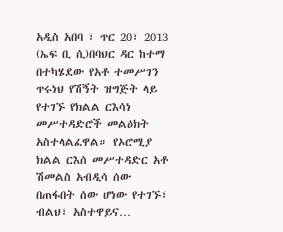አዲስ አበባ ፣ ጥር 20፣ 2013 (ኤፍ ቢ ሲ)በባህር ዳር ከተማ በተካሄደው የአቶ ተመሥገን ጥሩነህ የሽኝት ዝግጅት ላይ የተገኙ የክልል ርእሳነ መሥተዳድሮች መልዕክት አስተላልፈዋል። የኦሮሚያ ክልል ርእሰ መሥተዳድር አቶ ሽመልስ አብዲሳ ሰው በጠፋበት ሰው ሆነው የተገኙ፣ ብልህ፣ አስተዋይና…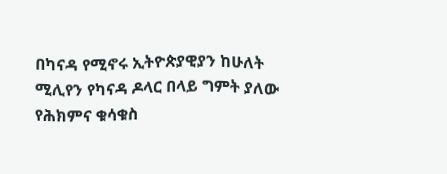በካናዳ የሚኖሩ ኢትዮጵያዊያን ከሁለት ሚሊየን የካናዳ ዶላር በላይ ግምት ያለው የሕክምና ቁሳቁስ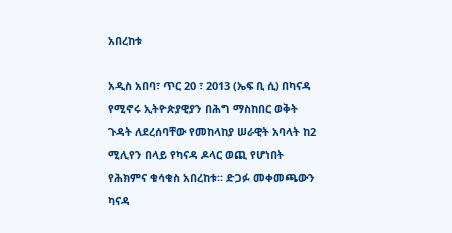አበረከቱ

አዲስ አበባ፣ ጥር 20 ፣ 2013 (ኤፍ ቢ ሲ) በካናዳ የሚኖሩ ኢትዮጵያዊያን በሕግ ማስከበር ወቅት ጉዳት ለደረሰባቸው የመከላከያ ሠራዊት አባላት ከ2 ሚሊየን በላይ የካናዳ ዶላር ወጪ የሆነበት የሕክምና ቁሳቁስ አበረከቱ። ድጋፉ መቀመጫውን ካናዳ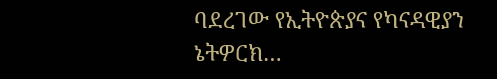ባደረገው የኢትዮጵያና የካናዳዊያን ኔትዎርክ…